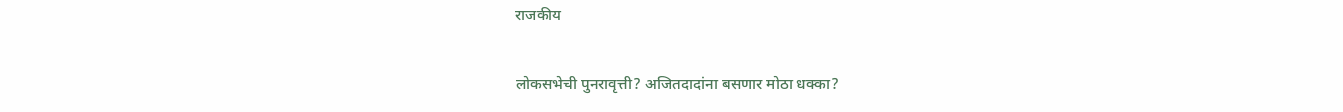राजकीय

लोकसभेची पुनरावृत्ती? अजितदादांना बसणार मोठा धक्का?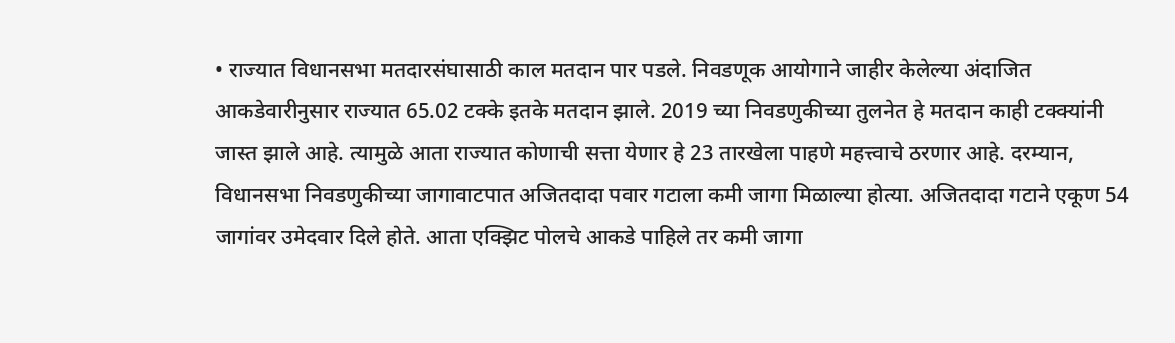• राज्यात विधानसभा मतदारसंघासाठी काल मतदान पार पडले. निवडणूक आयोगाने जाहीर केलेल्या अंदाजित आकडेवारीनुसार राज्यात 65.02 टक्के इतके मतदान झाले. 2019 च्या निवडणुकीच्या तुलनेत हे मतदान काही टक्क्यांनी जास्त झाले आहे. त्यामुळे आता राज्यात कोणाची सत्ता येणार हे 23 तारखेला पाहणे महत्त्वाचे ठरणार आहे. दरम्यान, विधानसभा निवडणुकीच्या जागावाटपात अजितदादा पवार गटाला कमी जागा मिळाल्या होत्या. अजितदादा गटाने एकूण 54 जागांवर उमेदवार दिले होते. आता एक्झिट पोलचे आकडे पाहिले तर कमी जागा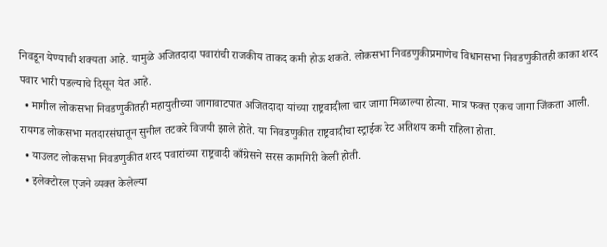निवडून येण्याची शक्यता आहे. यामुळे अजितदादा पवारांची राजकीय ताकद कमी होऊ शकते. लोकसभा निवडणुकीप्रमाणेच विधानसभा निवडणुकीतही काका शरद पवार भारी पडल्याचे दिसून येत आहे.
  • मागील लोकसभा निवडणुकीतही महायुतीच्या जागावाटपात अजितदादा यांच्या राष्ट्रवादीला चार जागा मिळाल्या होत्या. मात्र फक्त एकच जागा जिंकता आली. रायगड लोकसभा मतदारसंघातून सुनील तटकरे विजयी झाले होते. या निवडणुकीत राष्ट्रवादीचा स्ट्राईक रेट अतिशय कमी राहिला होता.
  • याउलट लोकसभा निवडणुकीत शरद पवारांच्या राष्ट्रवादी काँग्रेसने सरस कामगिरी केली होती.
  • इलेक्टोरल एजने व्यक्त केलेल्या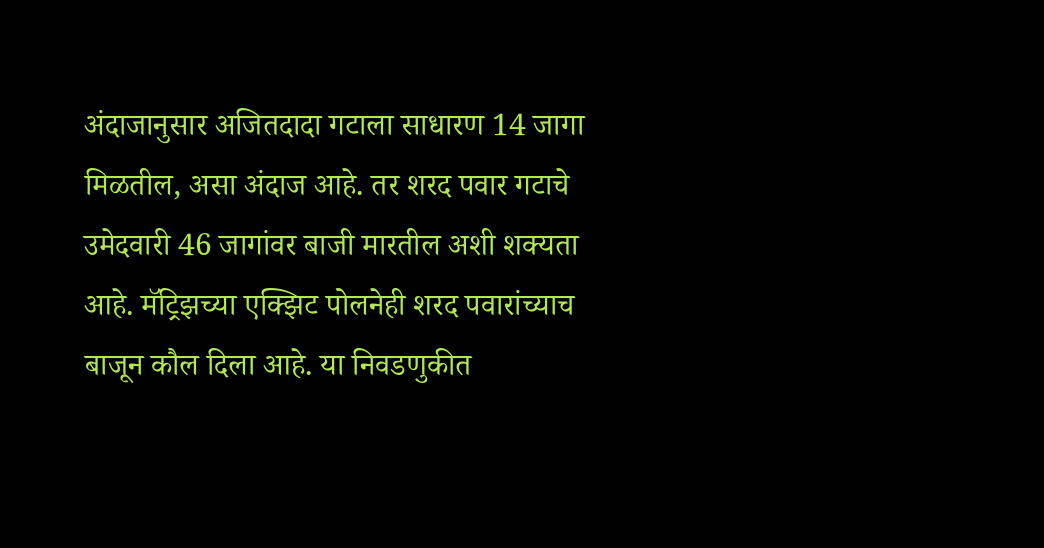अंदाजानुसार अजितदादा गटाला साधारण 14 जागा मिळतील, असा अंदाज आहे. तर शरद पवार गटाचे उमेदवारी 46 जागांवर बाजी मारतील अशी शक्यता आहे. मॅट्रिझच्या एक्झिट पोलनेही शरद पवारांच्याच बाजून कौल दिला आहे. या निवडणुकीत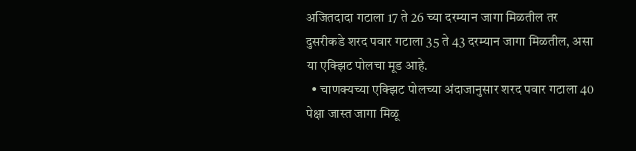अजितदादा गटाला 17 ते 26 च्या दरम्यान जागा मिळतील तर दुसरीकडे शरद पवार गटाला 35 ते 43 दरम्यान जागा मिळतील, असा या एक्झिट पोलचा मूड आहे.
  • चाणक्यच्या एक्झिट पोलच्या अंदाजानुसार शरद पवार गटाला 40 पेक्षा जास्त जागा मिळू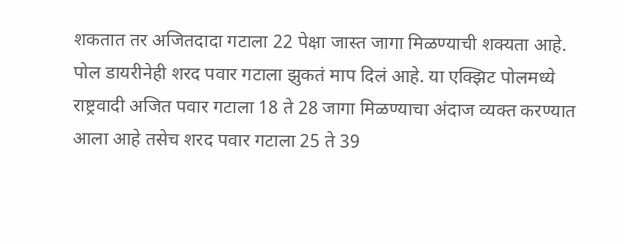शकतात तर अजितदादा गटाला 22 पेक्षा जास्त जागा मिळण्याची शक्यता आहे. पोल डायरीनेही शरद पवार गटाला झुकतं माप दिलं आहे. या एक्झिट पोलमध्ये राष्ट्रवादी अजित पवार गटाला 18 ते 28 जागा मिळण्याचा अंदाज व्यक्त करण्यात आला आहे तसेच शरद पवार गटाला 25 ते 39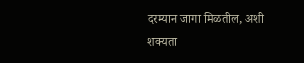दरम्यान जागा मिळतील, अशी शक्यता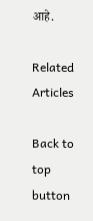आहे.

Related Articles

Back to top button